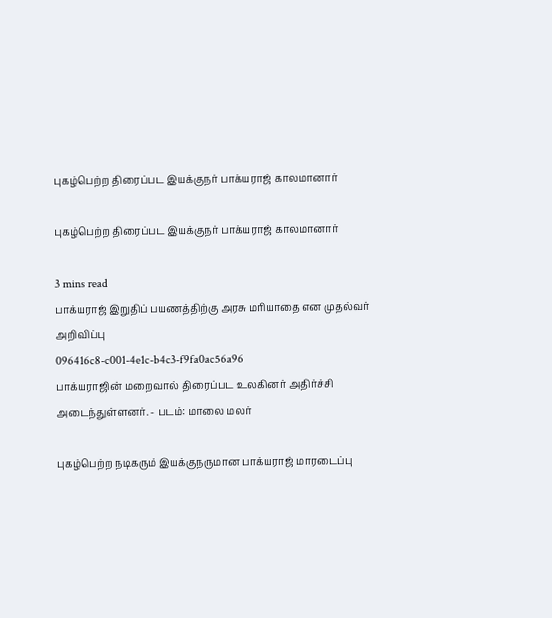புகழ்பெற்ற திரைப்பட இயக்குநர் பாக்யராஜ் காலமானார்

புகழ்பெற்ற திரைப்பட இயக்குநர் பாக்யராஜ் காலமானார்

3 mins read
பாக்யராஜ் இறுதிப் பயணத்திற்கு அரசு மரியாதை என முதல்வர் அறிவிப்பு
096416c8-c001-4e1c-b4c3-f9fa0ac56a96
பாக்யராஜின் மறைவால் திரைப்பட உலகினர் அதிர்ச்சி அடைந்துள்ளனர். - படம்: மாலை மலர்

புகழ்பெற்ற நடிகரும் இயக்குநருமான பாக்யராஜ் மாரடைப்பு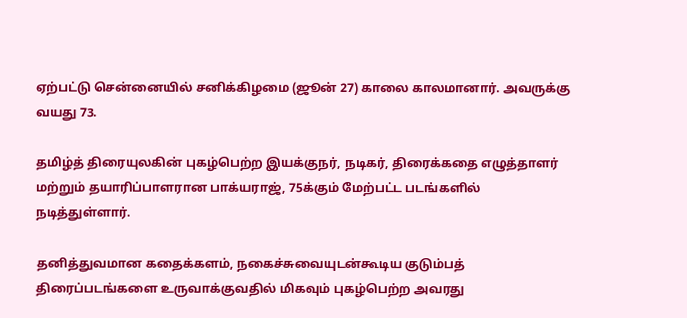ஏற்பட்டு சென்னையில் சனிக்கிழமை (ஜூன் 27) காலை காலமானார். அவருக்கு வயது 73.

தமிழ்த் திரையுலகின் புகழ்பெற்ற இயக்குநர், நடிகர், திரைக்கதை எழுத்தாளர் மற்றும் தயாரிப்பாளரான பாக்யராஜ், 75க்கும் மேற்பட்ட படங்களில் நடித்துள்ளார்.

தனித்துவமான கதைக்களம், நகைச்சுவையுடன்கூடிய குடும்பத் திரைப்படங்களை உருவாக்குவதில் மிகவும் புகழ்பெற்ற அவரது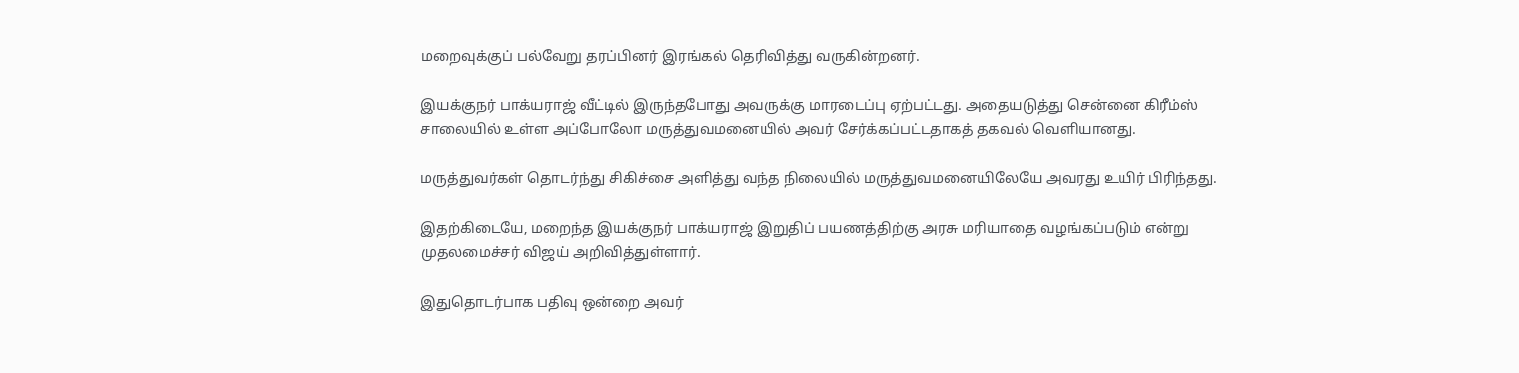மறைவுக்குப் பல்வேறு தரப்பினர் இரங்கல் தெரிவித்து வருகின்றனர்.

இயக்குநர் பாக்யராஜ் வீட்டில் இருந்தபோது அவருக்கு மாரடைப்பு ஏற்பட்டது. அதையடுத்து சென்னை கிரீம்ஸ் சாலையில் உள்ள அப்போலோ மருத்துவமனையில் அவர் சேர்க்கப்பட்டதாகத் தகவல் வெளியானது.

மருத்துவர்கள் தொடர்ந்து சிகிச்சை அளித்து வந்த நிலையில் மருத்துவமனையிலேயே அவரது உயிர் பிரிந்தது.

இதற்கிடையே, மறைந்த இயக்குநர் பாக்யராஜ் இறுதிப் பயணத்திற்கு அரசு மரியாதை வழங்கப்படும் என்று முதலமைச்சர் விஜய் அறிவித்துள்ளார்.

இதுதொடர்பாக பதிவு ஒன்றை அவர்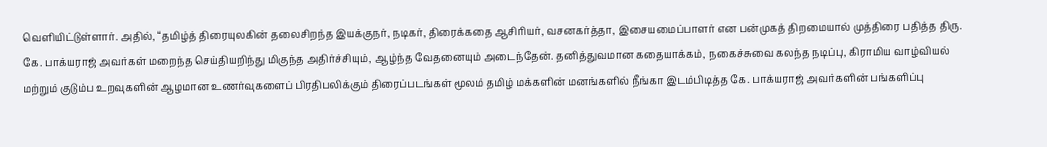வெளியிட்டுள்ளார். அதில், “தமிழ்த் திரையுலகின் தலைசிறந்த இயக்குநர், நடிகர், திரைக்கதை ஆசிரியர், வசனகர்த்தா, இசையமைப்பாளர் என பன்முகத் திறமையால் முத்திரை பதித்த திரு. கே. பாக்யராஜ் அவர்கள் மறைந்த செய்தியறிந்து மிகுந்த அதிர்ச்சியும், ஆழ்ந்த வேதனையும் அடைந்தேன். தனித்துவமான கதையாக்கம், நகைச்சுவை கலந்த நடிப்பு, கிராமிய வாழ்வியல் மற்றும் குடும்ப உறவுகளின் ஆழமான உணர்வுகளைப் பிரதிபலிக்கும் திரைப்படங்கள் மூலம் தமிழ் மக்களின் மனங்களில் நீங்கா இடம்பிடித்த கே. பாக்யராஜ் அவர்களின் பங்களிப்பு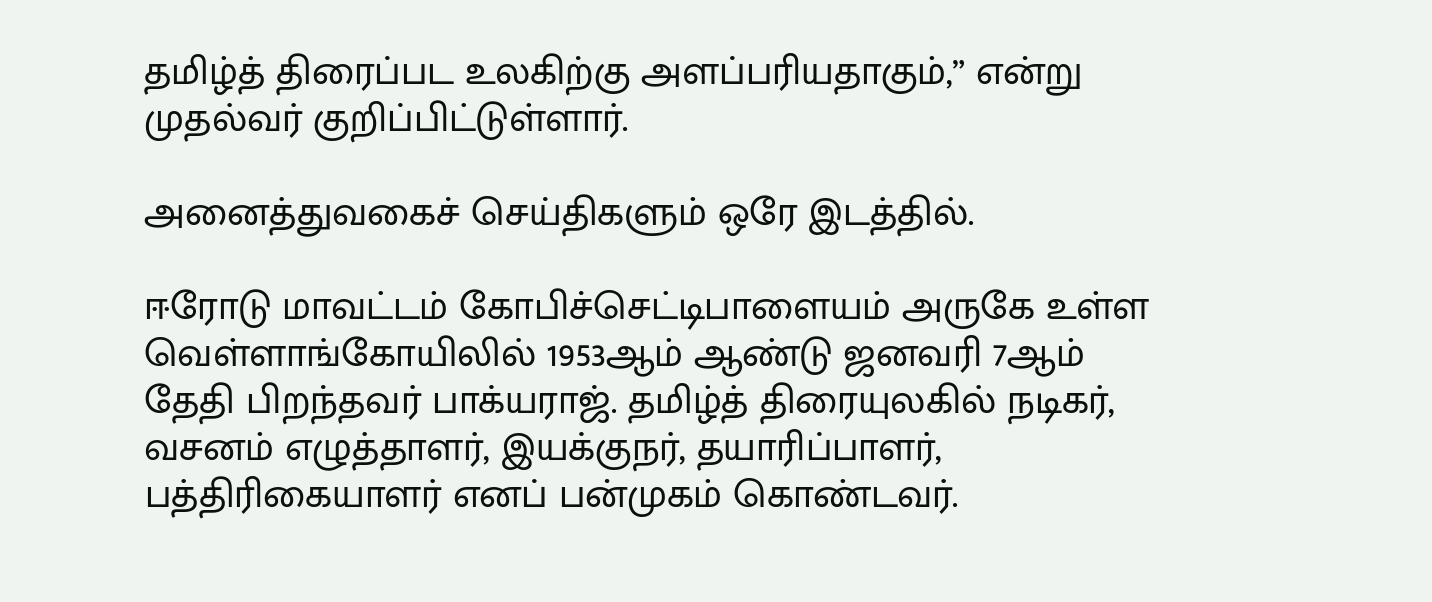தமிழ்த் திரைப்பட உலகிற்கு அளப்பரியதாகும்,” என்று முதல்வர் குறிப்பிட்டுள்ளார்.

அனைத்துவகைச் செய்திகளும் ஒரே இடத்தில்.

ஈரோடு மாவட்டம் கோபிச்செட்டிபாளையம் அருகே உள்ள வெள்ளாங்கோயிலில் 1953ஆம் ஆண்டு ஜனவரி 7ஆம் தேதி பிறந்தவர் பாக்யராஜ். தமிழ்த் திரையுலகில் நடிகர், வசனம் எழுத்தாளர், இயக்குநர், தயாரிப்பாளர், பத்திரிகையாளர் எனப் பன்முகம் கொண்டவர்.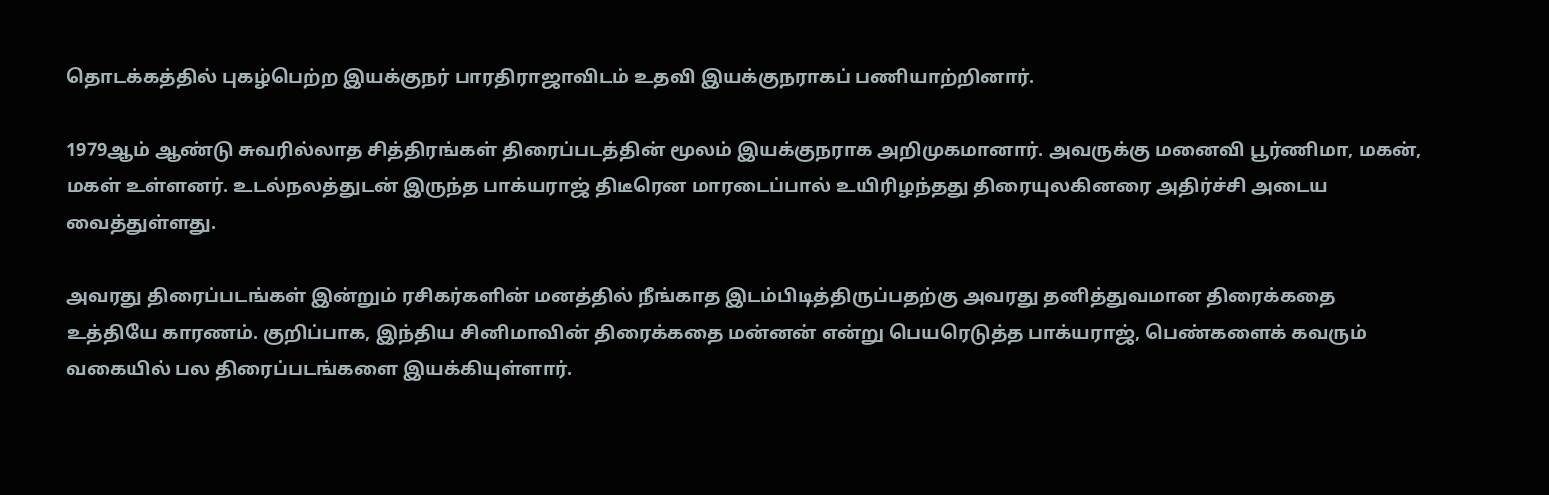தொடக்கத்தில் புகழ்பெற்ற இயக்குநர் பாரதிராஜாவிடம் உதவி இயக்குநராகப் பணியாற்றினார்.

1979ஆம் ஆண்டு சுவரில்லாத சித்திரங்கள் திரைப்படத்தின் மூலம் இயக்குநராக அறிமுகமானார். அவருக்கு மனைவி பூர்ணிமா, மகன், மகள் உள்ளனர். உடல்நலத்துடன் இருந்த பாக்யராஜ் திடீரென மாரடைப்பால் உயிரிழந்தது திரையுலகினரை அதிர்ச்சி அடைய வைத்துள்ளது.

அவரது திரைப்படங்கள் இன்றும் ரசிகர்களின் மனத்தில் நீங்காத இடம்பிடித்திருப்பதற்கு அவரது தனித்துவமான திரைக்கதை உத்தியே காரணம். குறிப்பாக, இந்திய சினிமாவின் திரைக்கதை மன்னன் என்று பெயரெடுத்த பாக்யராஜ், பெண்களைக் கவரும் வகையில் பல திரைப்படங்களை இயக்கியுள்ளார்.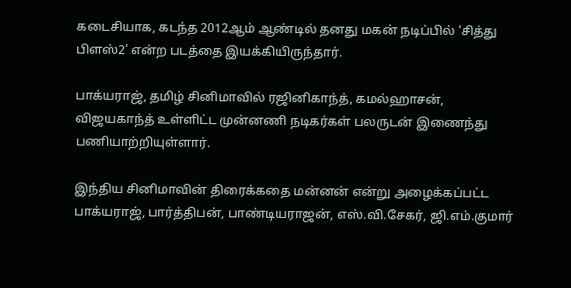கடைசியாக, கடந்த 2012ஆம் ஆண்டில் தனது மகன் நடிப்பில் ‘சித்து பிளஸ்2’ என்ற படத்தை இயக்கியிருந்தார்.

பாக்யராஜ், தமிழ் சினிமாவில் ரஜினிகாந்த், கமல்ஹாசன், விஜயகாந்த் உள்ளிட்ட முன்னணி நடிகர்கள் பலருடன் இணைந்து பணியாற்றியுள்ளார்.

இந்திய சினிமாவின் திரைக்கதை மன்னன் என்று அழைக்கப்பட்ட பாக்யராஜ், பார்த்திபன், பாண்டியராஜன், எஸ்.வி.சேகர், ஜி.எம்.குமார்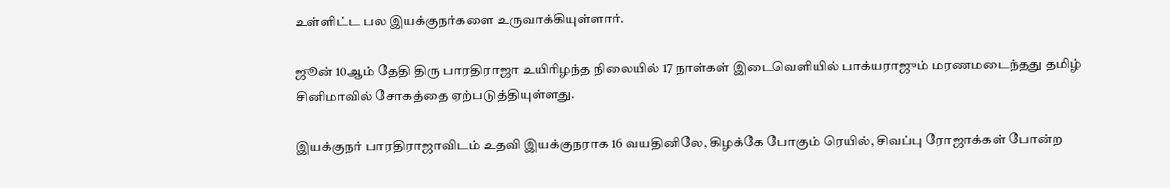உள்ளிட்ட பல இயக்குநர்களை உருவாக்கியுள்ளார்.

ஜூன் 10ஆம் தேதி திரு பாரதிராஜா உயிரிழந்த நிலையில் 17 நாள்கள் இடைவெளியில் பாக்யராஜும் மரணமடைந்தது தமிழ் சினிமாவில் சோகத்தை ஏற்படுத்தியுள்ளது.

இயக்குநர் பாரதிராஜாவிடம் உதவி இயக்குநராக 16 வயதினிலே, கிழக்கே போகும் ரெயில், சிவப்பு ரோஜாக்கள் போன்ற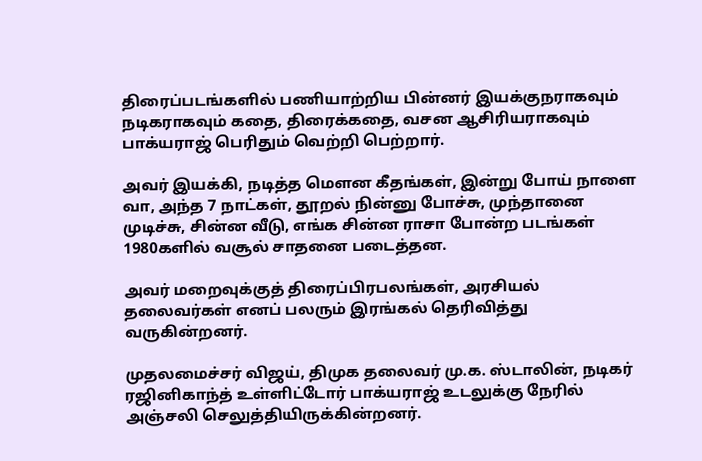திரைப்படங்களில் பணியாற்றிய பின்னர் இயக்குநராகவும் நடிகராகவும் கதை, திரைக்கதை, வசன ஆசிரியராகவும் பாக்யராஜ் பெரிதும் வெற்றி பெற்றார்.

அவர் இயக்கி, நடித்த மௌன கீதங்கள், இன்று போய் நாளை வா, அந்த 7 நாட்கள், தூறல் நின்னு போச்சு, முந்தானை முடிச்சு, சின்ன வீடு, எங்க சின்ன ராசா போன்ற படங்கள் 1980களில் வசூல் சாதனை படைத்தன.

அவர் மறைவுக்குத் திரைப்பிரபலங்கள், அரசியல் தலைவர்கள் எனப் பலரும் இரங்கல் தெரிவித்து வருகின்றனர்.

முதலமைச்சர் விஜய், திமுக தலைவர் மு.க. ஸ்டாலின், நடிகர் ரஜினிகாந்த் உள்ளிட்டோர் பாக்யராஜ் உடலுக்கு நேரில் அஞ்சலி செலுத்தியிருக்கின்றனர்.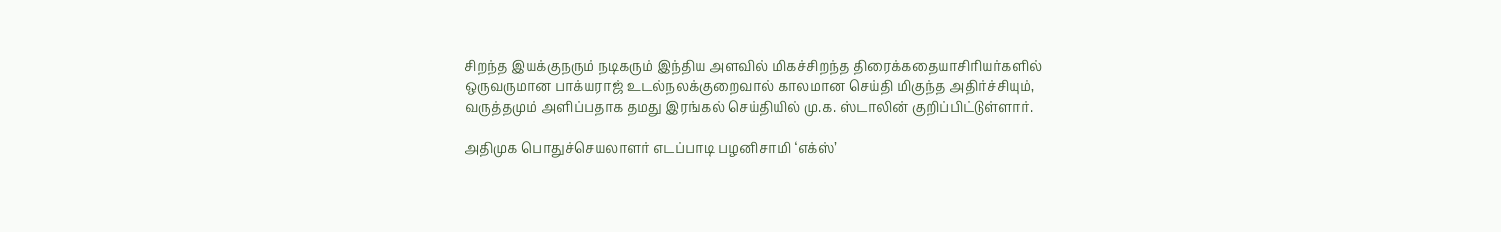சிறந்த இயக்குநரும் நடிகரும் இந்திய அளவில் மிகச்சிறந்த திரைக்கதையாசிரியர்களில் ஒருவருமான பாக்யராஜ் உடல்நலக்குறைவால் காலமான செய்தி மிகுந்த அதிர்ச்சியும், வருத்தமும் அளிப்பதாக தமது இரங்கல் செய்தியில் மு.க. ஸ்டாலின் குறிப்பிட்டுள்ளார்.

அதிமுக பொதுச்செயலாளர் எடப்பாடி பழனிசாமி ‘எக்ஸ்’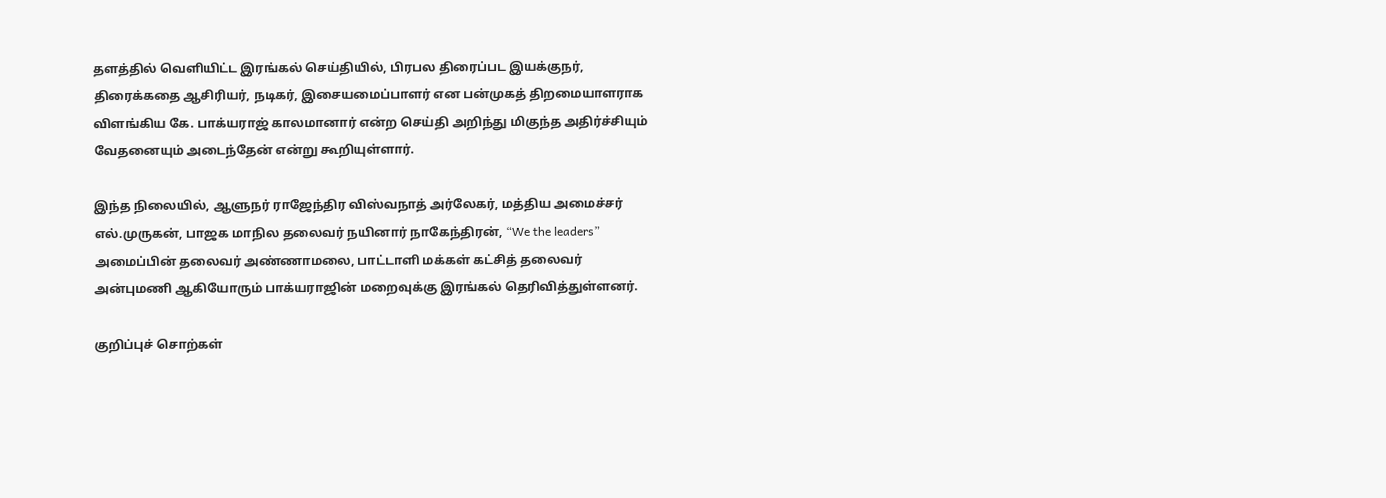தளத்தில் வெளியிட்ட இரங்கல் செய்தியில், பிரபல திரைப்பட இயக்குநர், திரைக்கதை ஆசிரியர், நடிகர், இசையமைப்பாளர் என பன்முகத் திறமையாளராக விளங்கிய கே. பாக்யராஜ் காலமானார் என்ற செய்தி அறிந்து மிகுந்த அதிர்ச்சியும் வேதனையும் அடைந்தேன் என்று கூறியுள்ளார்.

இந்த நிலையில், ஆளுநர் ராஜேந்திர விஸ்வநாத் அர்லேகர், மத்திய அமைச்சர் எல்.முருகன், பாஜக மாநில தலைவர் நயினார் நாகேந்திரன், “We the leaders” அமைப்பின் தலைவர் அண்ணாமலை, பாட்டாளி மக்கள் கட்சித் தலைவர் அன்புமணி ஆகியோரும் பாக்யராஜின் மறைவுக்கு இரங்கல் தெரிவித்துள்ளனர்.

குறிப்புச் சொற்கள்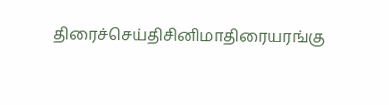திரைச்செய்திசினிமாதிரையரங்கு